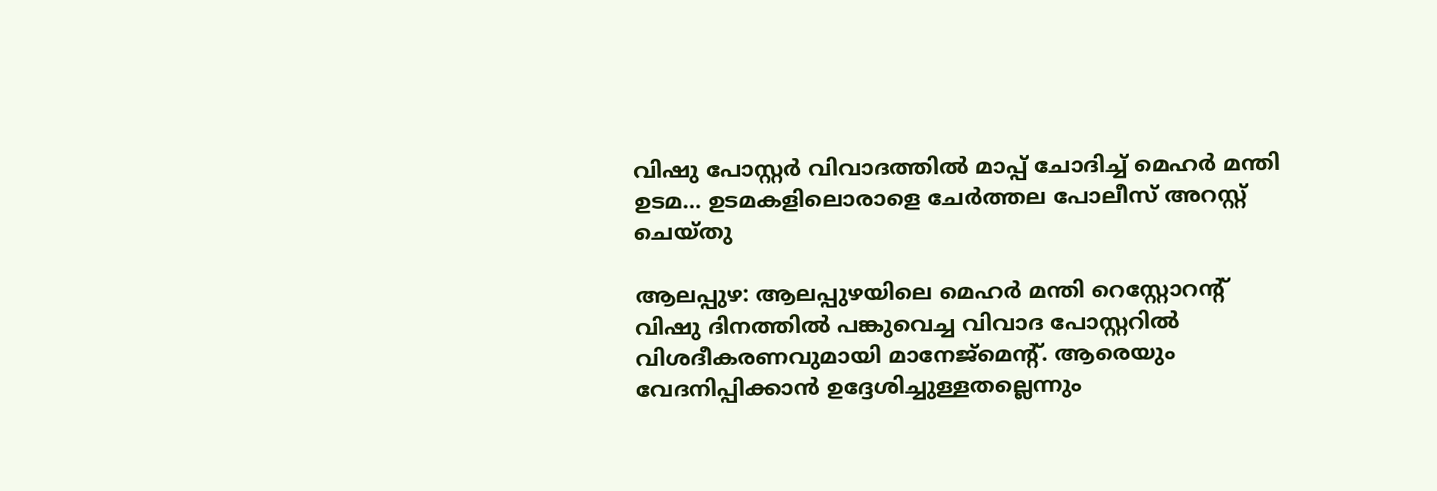വിഷു പോസ്റ്റർ വിവാദത്തിൽ മാപ്പ് ചോദിച്ച് മെഹർ മന്തി ഉടമ… ഉടമകളിലൊരാളെ ചേർത്തല പോലീസ് അറസ്റ്റ് ചെയ്തു

ആലപ്പുഴ: ആലപ്പുഴയിലെ മെഹർ മന്തി റെസ്റ്റോറന്റ് വിഷു ദിനത്തിൽ പങ്കുവെച്ച വിവാദ പോസ്റ്ററിൽ വിശദീകരണവുമായി മാനേജ്‌മെന്റ്. ആരെയും വേദനിപ്പിക്കാൻ ഉദ്ദേശിച്ചുള്ളതല്ലെന്നും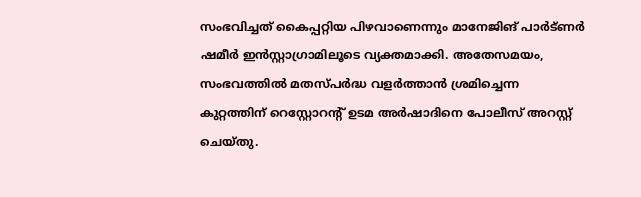സംഭവിച്ചത് കൈപ്പറ്റിയ പിഴവാണെന്നും മാനേജിങ് പാർട്ണർ ഷമീർ ഇൻസ്റ്റാഗ്രാമിലൂടെ വ്യക്തമാക്കി. അതേസമയം, സംഭവത്തിൽ മതസ്പർദ്ധ വളർത്താൻ ശ്രമിച്ചെന്ന കുറ്റത്തിന് റെസ്റ്റോറന്റ് ഉടമ അർഷാദിനെ പോലീസ് അറസ്റ്റ് ചെയ്തു.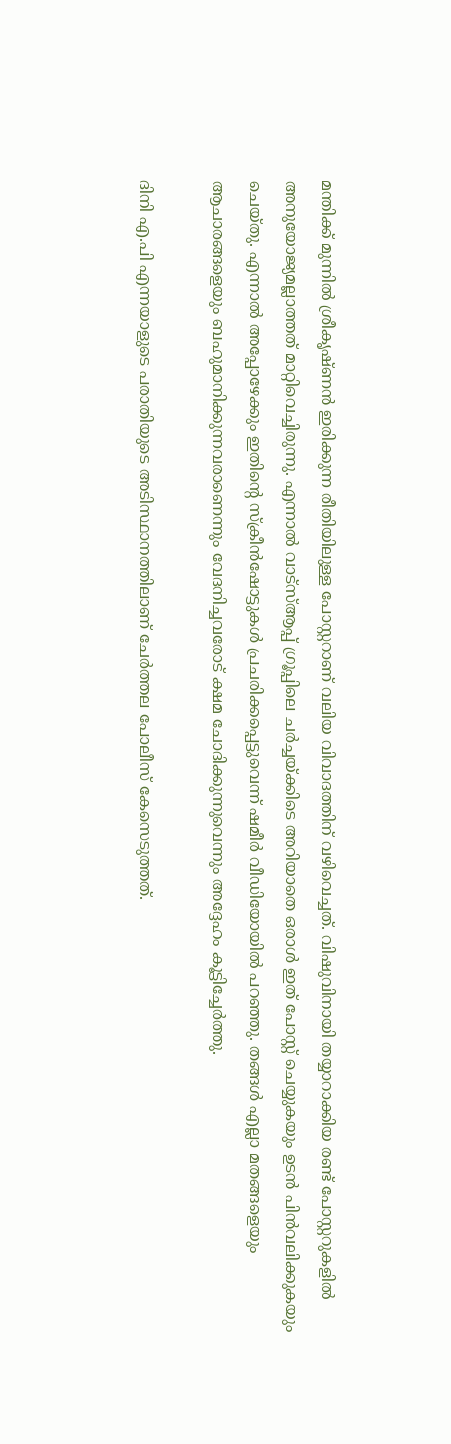മന്തിക്ക് മുന്നിൽ ശ്രീകൃഷ്ണൻ ഇരിക്കുന്ന രീതിയിലുള്ള പോസ്റ്ററാണ് വലിയ വിവാദത്തിന് വഴിവെച്ചത്. വിഷുവിനായി തയ്യാറാക്കിയ രണ്ട് പോസ്റ്ററുകളിൽ അനുയോജ്യമല്ലാത്തത് മാറ്റിവെച്ചിരുന്നു. എന്നാൽ വാട്‌സ്ആപ്പ് ഗ്രൂപ്പിലെ ചർച്ചയ്ക്കിടെ അറിയാതെ ഒരാൾ ഇത് പോസ്റ്റ് ചെയ്യുകയും ഉടൻ പിൻവലിക്കുകയും ചെയ്തു. എന്നാൽ അപ്പോഴേക്കും ഇതിന്റെ സ്ക്രീൻഷോട്ടുകൾ പ്രചരിക്കപ്പെട്ടുവെന്ന് ഷമീർ വീഡിയോയിൽ പറഞ്ഞു. തങ്ങൾ എല്ലാ മതങ്ങളെയും ആചാരങ്ങളെയും ബഹുമാനിക്കുന്നവരാണെന്നും വേദനിച്ചവരോട് ക്ഷമ ചോദിക്കുന്നുവെന്നും അദ്ദേഹം കൂട്ടിച്ചേർത്തു.

ദിനി എ.പി എന്നയാളുടെ പരാതിയുടെ അടിസ്ഥാനത്തിലാണ് ചേർത്തല പോലീസ് കേസെടുത്തത്.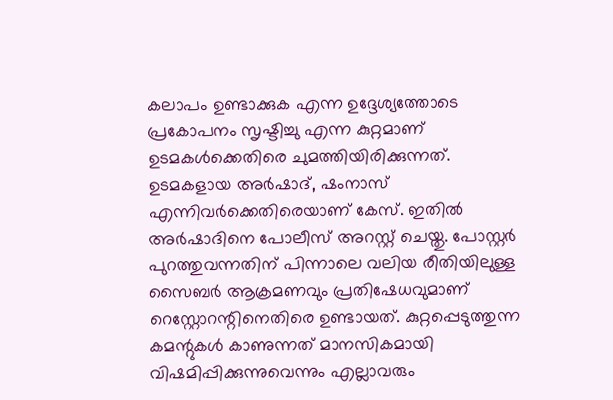കലാപം ഉണ്ടാക്കുക എന്ന ഉദ്ദേശ്യത്തോടെ പ്രകോപനം സൃഷ്ടിച്ചു എന്ന കുറ്റമാണ് ഉടമകൾക്കെതിരെ ചുമത്തിയിരിക്കുന്നത്. ഉടമകളായ അർഷാദ്, ഷംനാസ് എന്നിവർക്കെതിരെയാണ് കേസ്. ഇതിൽ അർഷാദിനെ പോലീസ് അറസ്റ്റ് ചെയ്തു. പോസ്റ്റർ പുറത്തുവന്നതിന് പിന്നാലെ വലിയ രീതിയിലുള്ള സൈബർ ആക്രമണവും പ്രതിഷേധവുമാണ് റെസ്റ്റോറന്റിനെതിരെ ഉണ്ടായത്. കുറ്റപ്പെടുത്തുന്ന കമന്റുകൾ കാണുന്നത് മാനസികമായി വിഷമിപ്പിക്കുന്നുവെന്നും എല്ലാവരും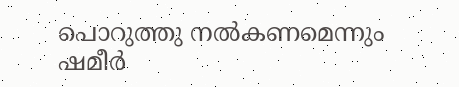പൊറുത്തു നൽകണമെന്നും ഷമീർ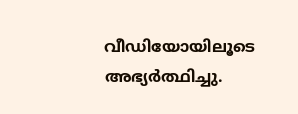വീഡിയോയിലൂടെ അഭ്യർത്ഥിച്ചു.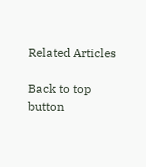Related Articles

Back to top button